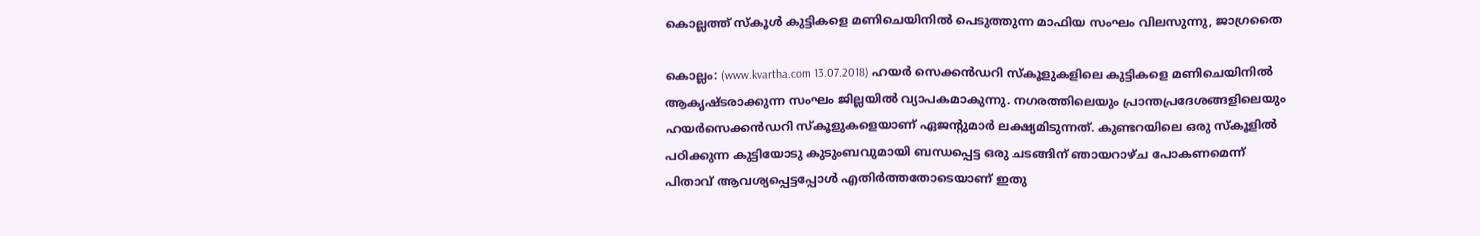കൊല്ലത്ത് സ്‌കൂള്‍ കുട്ടികളെ മണിചെയിനില്‍ പെടുത്തുന്ന മാഫിയ സംഘം വിലസുന്നു, ജാഗ്രതൈ

കൊല്ലം: (www.kvartha.com 13.07.2018) ഹയര്‍ സെക്കന്‍ഡറി സ്‌കൂളുകളിലെ കുട്ടികളെ മണിചെയിനില്‍ ആകൃഷ്ടരാക്കുന്ന സംഘം ജില്ലയില്‍ വ്യാപകമാകുന്നു. നഗരത്തിലെയും പ്രാന്തപ്രദേശങ്ങളിലെയും ഹയര്‍സെക്കന്‍ഡറി സ്‌കൂളുകളെയാണ് ഏജന്റുമാര്‍ ലക്ഷ്യമിടുന്നത്. കുണ്ടറയിലെ ഒരു സ്‌കൂളില്‍ പഠിക്കുന്ന കുട്ടിയോടു കുടുംബവുമായി ബന്ധപ്പെട്ട ഒരു ചടങ്ങിന് ഞായറാഴ്ച പോകണമെന്ന് പിതാവ് ആവശ്യപ്പെട്ടപ്പോള്‍ എതിര്‍ത്തതോടെയാണ് ഇതു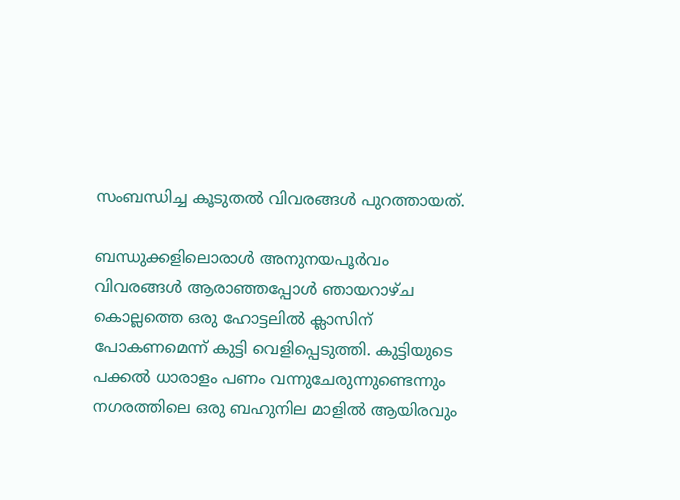സംബന്ധിച്ച കൂടുതല്‍ വിവരങ്ങള്‍ പുറത്തായത്.

ബന്ധുക്കളിലൊരാള്‍ അനുനയപൂര്‍വം വിവരങ്ങള്‍ ആരാഞ്ഞപ്പോള്‍ ഞായറാഴ്ച കൊല്ലത്തെ ഒരു ഹോട്ടലില്‍ ക്ലാസിന് പോകണമെന്ന് കുട്ടി വെളിപ്പെടുത്തി. കുട്ടിയുടെ പക്കല്‍ ധാരാളം പണം വന്നുചേരുന്നുണ്ടെന്നും നഗരത്തിലെ ഒരു ബഹുനില മാളില്‍ ആയിരവും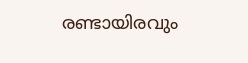രണ്ടായിരവും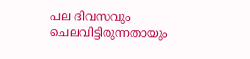പല ദിവസവും ചെലവിട്ടിരുന്നതായും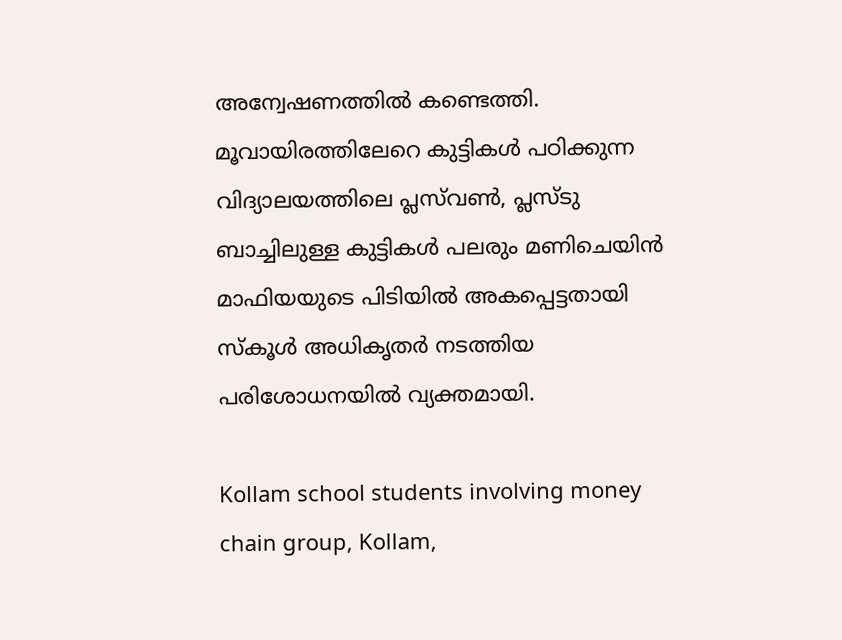അന്വേഷണത്തില്‍ കണ്ടെത്തി. മൂവായിരത്തിലേറെ കുട്ടികള്‍ പഠിക്കുന്ന വിദ്യാലയത്തിലെ പ്ലസ്‌വണ്‍, പ്ലസ്ടു ബാച്ചിലുള്ള കുട്ടികള്‍ പലരും മണിചെയിന്‍ മാഫിയയുടെ പിടിയില്‍ അകപ്പെട്ടതായി സ്‌കൂള്‍ അധികൃതര്‍ നടത്തിയ പരിശോധനയില്‍ വ്യക്തമായി.

Kollam school students involving money chain group, Kollam,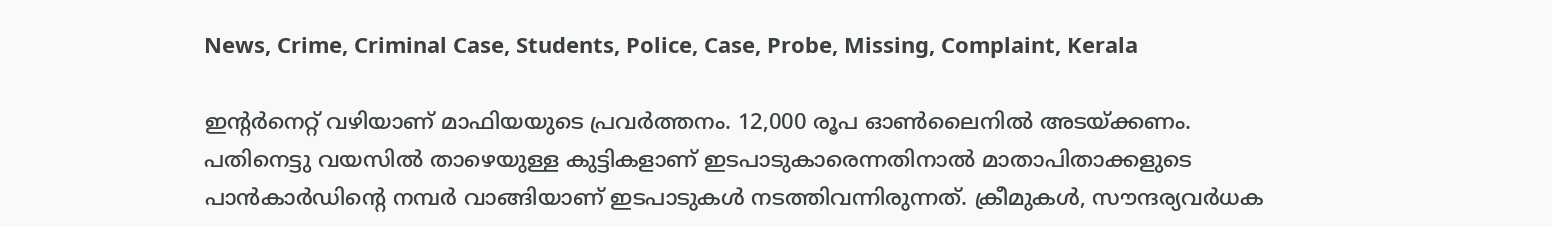News, Crime, Criminal Case, Students, Police, Case, Probe, Missing, Complaint, Kerala

ഇന്റര്‍നെറ്റ് വഴിയാണ് മാഫിയയുടെ പ്രവര്‍ത്തനം. 12,000 രൂപ ഓണ്‍ലൈനില്‍ അടയ്ക്കണം. പതിനെട്ടു വയസില്‍ താഴെയുള്ള കുട്ടികളാണ് ഇടപാടുകാരെന്നതിനാല്‍ മാതാപിതാക്കളുടെ പാന്‍കാര്‍ഡിന്റെ നമ്പര്‍ വാങ്ങിയാണ് ഇടപാടുകള്‍ നടത്തിവന്നിരുന്നത്. ക്രീമുകള്‍, സൗന്ദര്യവര്‍ധക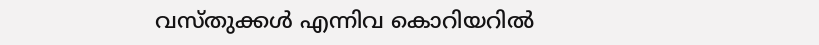വസ്തുക്കള്‍ എന്നിവ കൊറിയറില്‍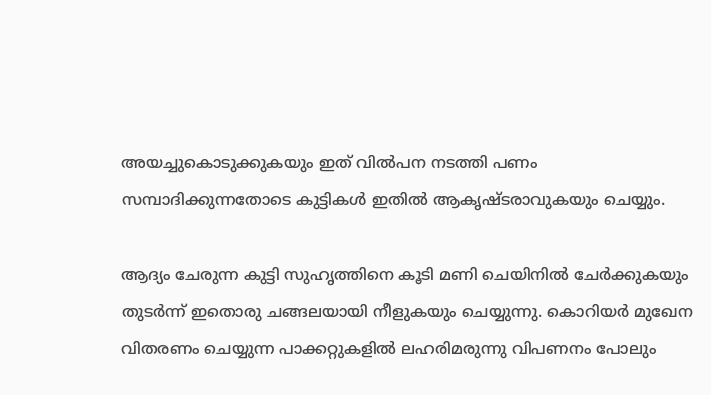അയച്ചുകൊടുക്കുകയും ഇത് വില്‍പന നടത്തി പണം സമ്പാദിക്കുന്നതോടെ കുട്ടികള്‍ ഇതില്‍ ആകൃഷ്ടരാവുകയും ചെയ്യും.

ആദ്യം ചേരുന്ന കുട്ടി സുഹൃത്തിനെ കൂടി മണി ചെയിനില്‍ ചേര്‍ക്കുകയും തുടര്‍ന്ന് ഇതൊരു ചങ്ങലയായി നീളുകയും ചെയ്യുന്നു. കൊറിയര്‍ മുഖേന വിതരണം ചെയ്യുന്ന പാക്കറ്റുകളില്‍ ലഹരിമരുന്നു വിപണനം പോലും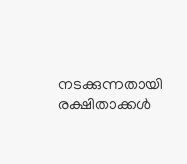നടക്കുന്നതായി രക്ഷിതാക്കള്‍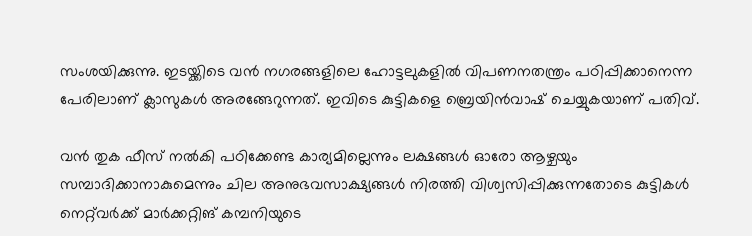സംശയിക്കുന്നു. ഇടയ്ക്കിടെ വന്‍ നഗരങ്ങളിലെ ഹോട്ടലുകളില്‍ വിപണനതന്ത്രം പഠിപ്പിക്കാനെന്ന പേരിലാണ് ക്ലാസുകള്‍ അരങ്ങേറുന്നത്. ഇവിടെ കുട്ടികളെ ബ്രെയിന്‍വാഷ് ചെയ്യുകയാണ് പതിവ്.

വന്‍ തുക ഫീസ് നല്‍കി പഠിക്കേണ്ട കാര്യമില്ലെന്നും ലക്ഷങ്ങള്‍ ഓരോ ആഴ്ചയും സമ്പാദിക്കാനാകുമെന്നും ചില അനുഭവസാക്ഷ്യങ്ങള്‍ നിരത്തി വിശ്വസിപ്പിക്കുന്നതോടെ കുട്ടികള്‍ നെറ്റ്‌വര്‍ക്ക് മാര്‍ക്കറ്റിങ് കമ്പനിയുടെ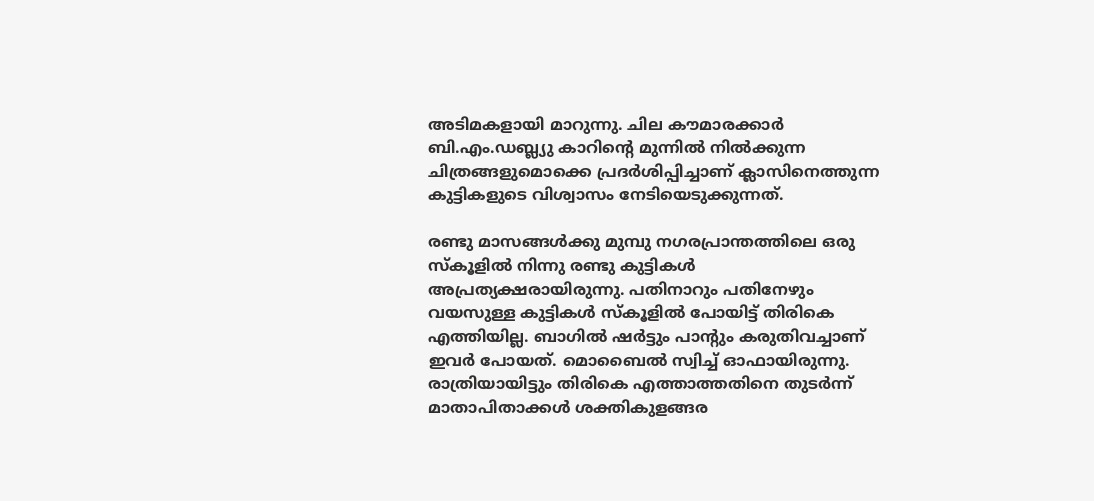അടിമകളായി മാറുന്നു. ചില കൗമാരക്കാര്‍ ബി.എം.ഡബ്ല്യു കാറിന്റെ മുന്നില്‍ നില്‍ക്കുന്ന ചിത്രങ്ങളുമൊക്കെ പ്രദര്‍ശിപ്പിച്ചാണ് ക്ലാസിനെത്തുന്ന കുട്ടികളുടെ വിശ്വാസം നേടിയെടുക്കുന്നത്.

രണ്ടു മാസങ്ങള്‍ക്കു മുമ്പു നഗരപ്രാന്തത്തിലെ ഒരു സ്‌കൂളില്‍ നിന്നു രണ്ടു കുട്ടികള്‍ അപ്രത്യക്ഷരായിരുന്നു. പതിനാറും പതിനേഴും വയസുള്ള കുട്ടികള്‍ സ്‌കൂളില്‍ പോയിട്ട് തിരികെ എത്തിയില്ല. ബാഗില്‍ ഷര്‍ട്ടും പാന്റും കരുതിവച്ചാണ് ഇവര്‍ പോയത്. മൊബൈല്‍ സ്വിച്ച് ഓഫായിരുന്നു. രാത്രിയായിട്ടും തിരികെ എത്താത്തതിനെ തുടര്‍ന്ന് മാതാപിതാക്കള്‍ ശക്തികുളങ്ങര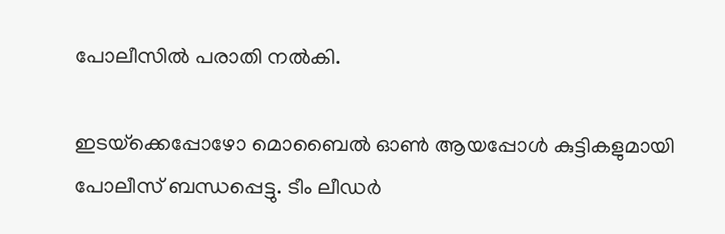പോലീസില്‍ പരാതി നല്‍കി.

ഇടയ്‌ക്കെപ്പോഴോ മൊബൈല്‍ ഓണ്‍ ആയപ്പോള്‍ കുട്ടികളുമായി പോലീസ് ബന്ധപ്പെട്ടു. ടീം ലീഡര്‍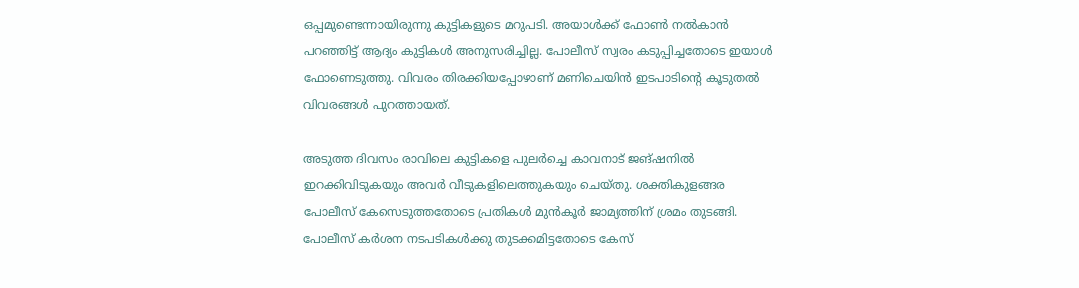ഒപ്പമുണ്ടെന്നായിരുന്നു കുട്ടികളുടെ മറുപടി. അയാള്‍ക്ക് ഫോണ്‍ നല്‍കാന്‍ പറഞ്ഞിട്ട് ആദ്യം കുട്ടികള്‍ അനുസരിച്ചില്ല. പോലീസ് സ്വരം കടുപ്പിച്ചതോടെ ഇയാള്‍ ഫോണെടുത്തു. വിവരം തിരക്കിയപ്പോഴാണ് മണിചെയിന്‍ ഇടപാടിന്റെ കൂടുതല്‍ വിവരങ്ങള്‍ പുറത്തായത്.

അടുത്ത ദിവസം രാവിലെ കുട്ടികളെ പുലര്‍ച്ചെ കാവനാട് ജങ്ഷനില്‍ ഇറക്കിവിടുകയും അവര്‍ വീടുകളിലെത്തുകയും ചെയ്തു. ശക്തികുളങ്ങര പോലീസ് കേസെടുത്തതോടെ പ്രതികള്‍ മുന്‍കൂര്‍ ജാമ്യത്തിന് ശ്രമം തുടങ്ങി. പോലീസ് കര്‍ശന നടപടികള്‍ക്കു തുടക്കമിട്ടതോടെ കേസ്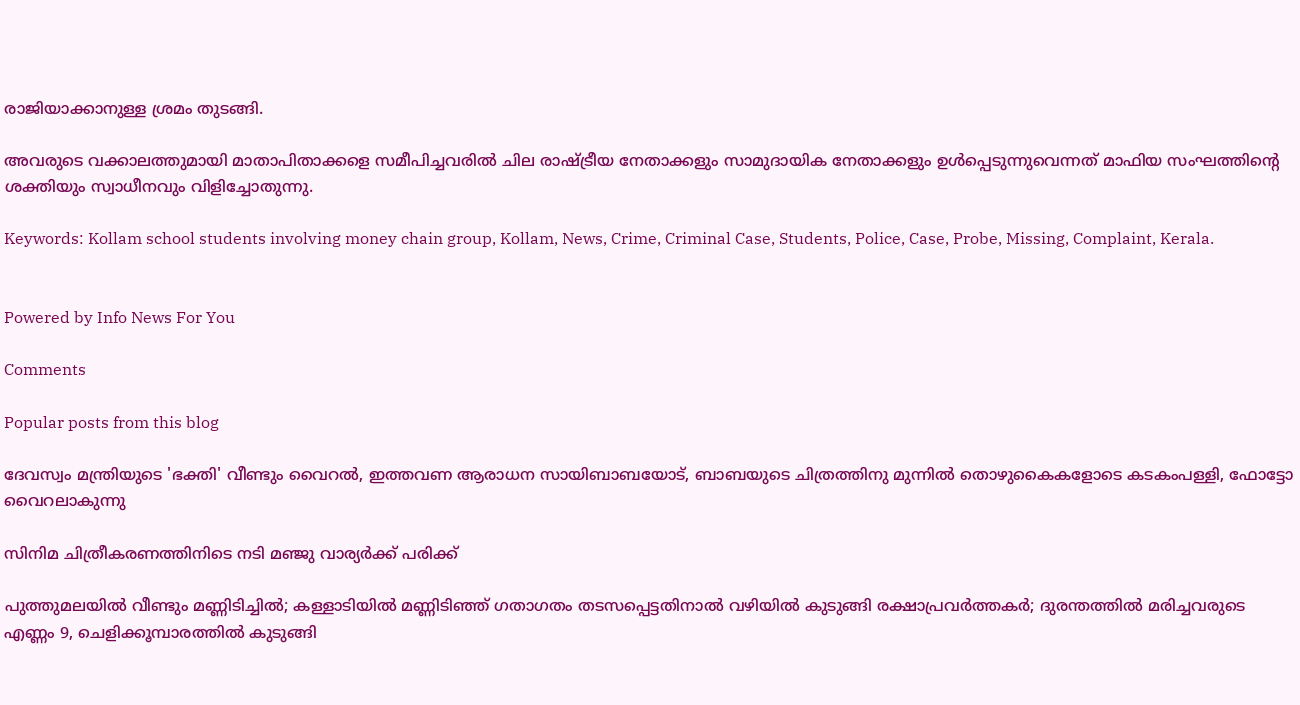രാജിയാക്കാനുള്ള ശ്രമം തുടങ്ങി.

അവരുടെ വക്കാലത്തുമായി മാതാപിതാക്കളെ സമീപിച്ചവരില്‍ ചില രാഷ്ട്രീയ നേതാക്കളും സാമുദായിക നേതാക്കളും ഉള്‍പ്പെടുന്നുവെന്നത് മാഫിയ സംഘത്തിന്റെ ശക്തിയും സ്വാധീനവും വിളിച്ചോതുന്നു.

Keywords: Kollam school students involving money chain group, Kollam, News, Crime, Criminal Case, Students, Police, Case, Probe, Missing, Complaint, Kerala.


Powered by Info News For You

Comments

Popular posts from this blog

ദേവസ്വം മന്ത്രിയുടെ 'ഭക്തി' വീണ്ടും വൈറല്‍, ഇത്തവണ ആരാധന സായിബാബയോട്, ബാബയുടെ ചിത്രത്തിനു മുന്നില്‍ തൊഴുകൈകളോടെ കടകംപള്ളി, ഫോട്ടോ വൈറലാകുന്നു

സിനിമ ചിത്രീകരണത്തിനിടെ നടി മഞ്ജു വാര്യര്‍ക്ക് പരിക്ക്

പുത്തുമലയില്‍ വീണ്ടും മണ്ണിടിച്ചില്‍; കള്ളാടിയില്‍ മണ്ണിടിഞ്ഞ് ഗതാഗതം തടസപ്പെട്ടതിനാല്‍ വഴിയില്‍ കുടുങ്ങി രക്ഷാപ്രവര്‍ത്തകര്‍; ദുരന്തത്തില്‍ മരിച്ചവരുടെ എണ്ണം 9, ചെളിക്കൂമ്പാരത്തില്‍ കുടുങ്ങി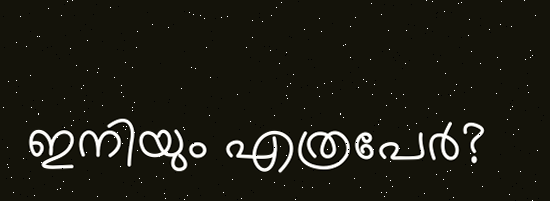ഇനിയും എത്രപേര്‍?